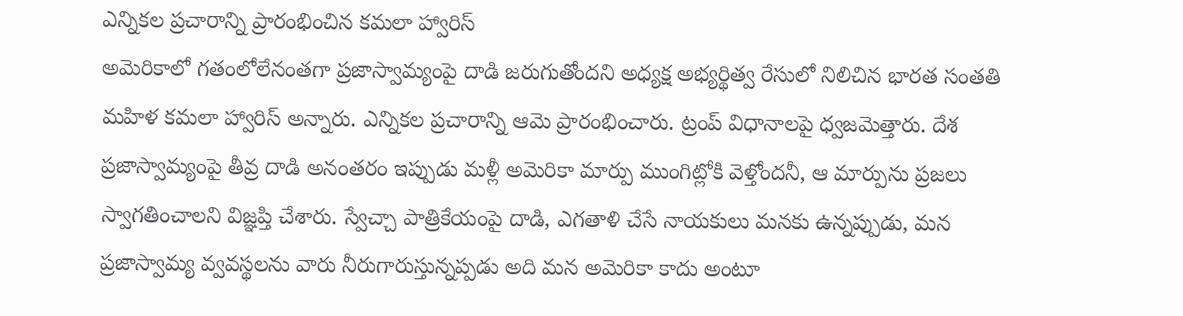ఎన్నికల ప్రచారాన్ని ప్రారంభించిన కమలా హ్వారిస్
అమెరికాలో గతంలోలేనంతగా ప్రజాస్వామ్యంపై దాడి జరుగుతోందని అధ్యక్ష అభ్యర్థిత్వ రేసులో నిలిచిన భారత సంతతి మహిళ కమలా హ్వారిస్ అన్నారు. ఎన్నికల ప్రచారాన్ని ఆమె ప్రారంభించారు. ట్రంప్ విధానాలపై ధ్వజమెత్తారు. దేశ ప్రజాస్వామ్యంపై తీవ్ర దాడి అనంతరం ఇప్పుడు మళ్లీ అమెరికా మార్పు ముంగిట్లోకి వెళ్తోందనీ, ఆ మార్పును ప్రజలు స్వాగతించాలని విజ్ఞప్తి చేశారు. స్వేచ్చా పాత్రికేయంపై దాడి, ఎగతాళి చేసే నాయకులు మనకు ఉన్నప్పుడు, మన ప్రజాస్వామ్య వ్వవస్థలను వారు నీరుగారుస్తున్నప్పడు అది మన అమెరికా కాదు అంటూ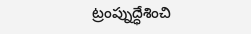ట్రంప్నుద్ధేశించి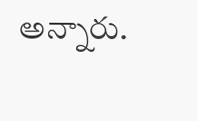అన్నారు.